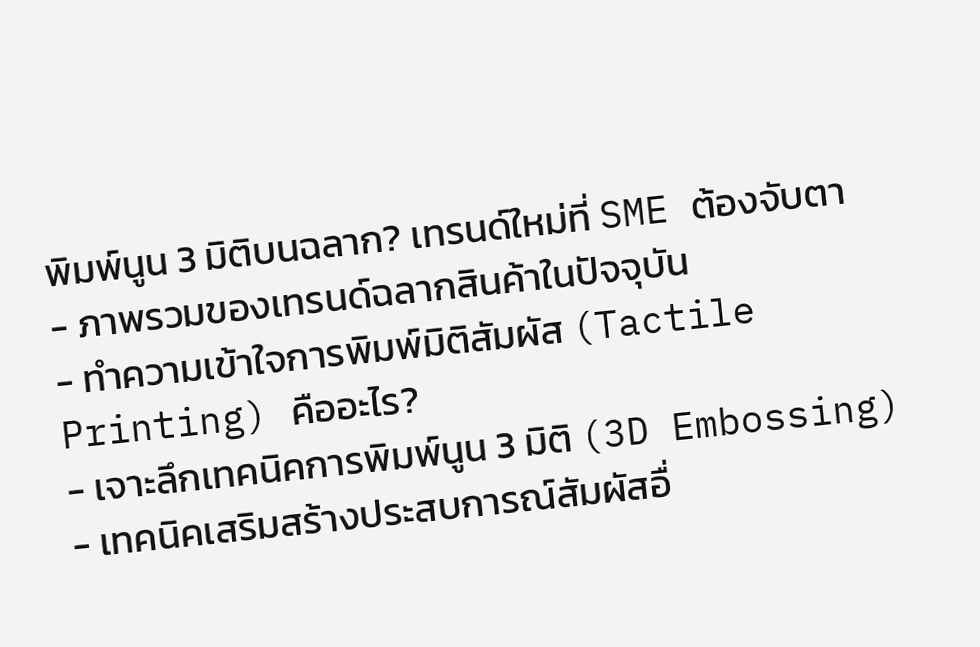พิมพ์นูน 3 มิติบนฉลาก? เทรนด์ใหม่ที่ SME ต้องจับตา
- ภาพรวมของเทรนด์ฉลากสินค้าในปัจจุบัน
- ทำความเข้าใจการพิมพ์มิติสัมผัส (Tactile Printing) คืออะไร?
- เจาะลึกเทคนิคการพิมพ์นูน 3 มิติ (3D Embossing)
- เทคนิคเสริมสร้างประสบการณ์สัมผัสอื่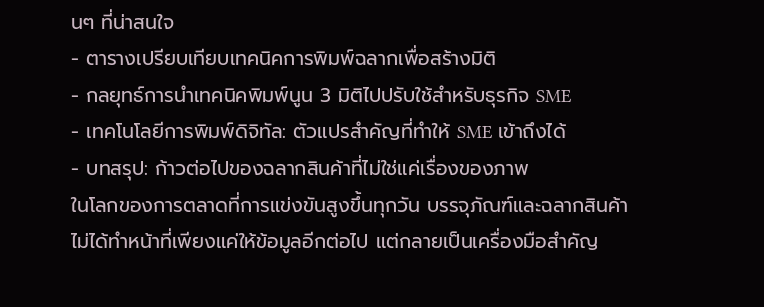นๆ ที่น่าสนใจ
- ตารางเปรียบเทียบเทคนิคการพิมพ์ฉลากเพื่อสร้างมิติ
- กลยุทธ์การนำเทคนิคพิมพ์นูน 3 มิติไปปรับใช้สำหรับธุรกิจ SME
- เทคโนโลยีการพิมพ์ดิจิทัล: ตัวแปรสำคัญที่ทำให้ SME เข้าถึงได้
- บทสรุป: ก้าวต่อไปของฉลากสินค้าที่ไม่ใช่แค่เรื่องของภาพ
ในโลกของการตลาดที่การแข่งขันสูงขึ้นทุกวัน บรรจุภัณฑ์และฉลากสินค้าไม่ได้ทำหน้าที่เพียงแค่ให้ข้อมูลอีกต่อไป แต่กลายเป็นเครื่องมือสำคัญ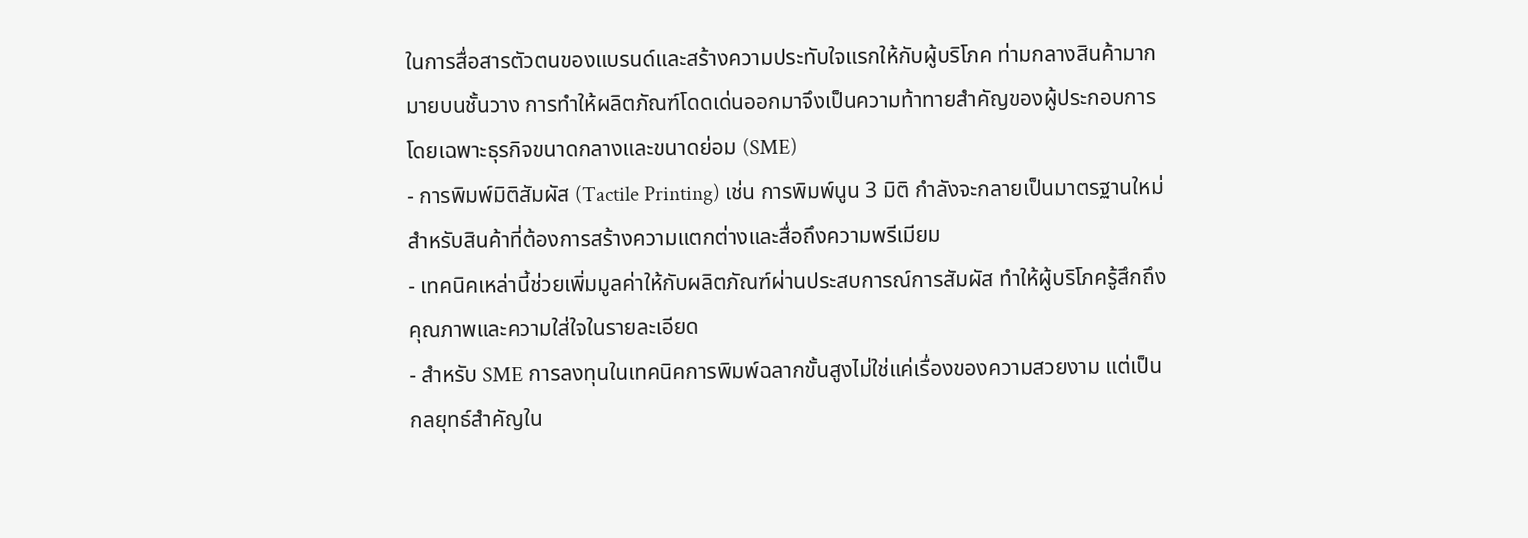ในการสื่อสารตัวตนของแบรนด์และสร้างความประทับใจแรกให้กับผู้บริโภค ท่ามกลางสินค้ามากมายบนชั้นวาง การทำให้ผลิตภัณฑ์โดดเด่นออกมาจึงเป็นความท้าทายสำคัญของผู้ประกอบการ โดยเฉพาะธุรกิจขนาดกลางและขนาดย่อม (SME)
- การพิมพ์มิติสัมผัส (Tactile Printing) เช่น การพิมพ์นูน 3 มิติ กำลังจะกลายเป็นมาตรฐานใหม่สำหรับสินค้าที่ต้องการสร้างความแตกต่างและสื่อถึงความพรีเมียม
- เทคนิคเหล่านี้ช่วยเพิ่มมูลค่าให้กับผลิตภัณฑ์ผ่านประสบการณ์การสัมผัส ทำให้ผู้บริโภครู้สึกถึงคุณภาพและความใส่ใจในรายละเอียด
- สำหรับ SME การลงทุนในเทคนิคการพิมพ์ฉลากขั้นสูงไม่ใช่แค่เรื่องของความสวยงาม แต่เป็นกลยุทธ์สำคัญใน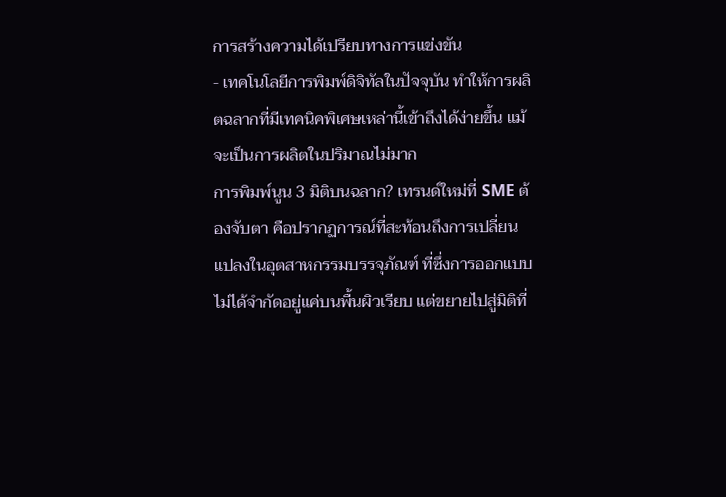การสร้างความได้เปรียบทางการแข่งขัน
- เทคโนโลยีการพิมพ์ดิจิทัลในปัจจุบัน ทำให้การผลิตฉลากที่มีเทคนิคพิเศษเหล่านี้เข้าถึงได้ง่ายขึ้น แม้จะเป็นการผลิตในปริมาณไม่มาก
การพิมพ์นูน 3 มิติบนฉลาก? เทรนด์ใหม่ที่ SME ต้องจับตา คือปรากฏการณ์ที่สะท้อนถึงการเปลี่ยนแปลงในอุตสาหกรรมบรรจุภัณฑ์ ที่ซึ่งการออกแบบไม่ได้จำกัดอยู่แค่บนพื้นผิวเรียบ แต่ขยายไปสู่มิติที่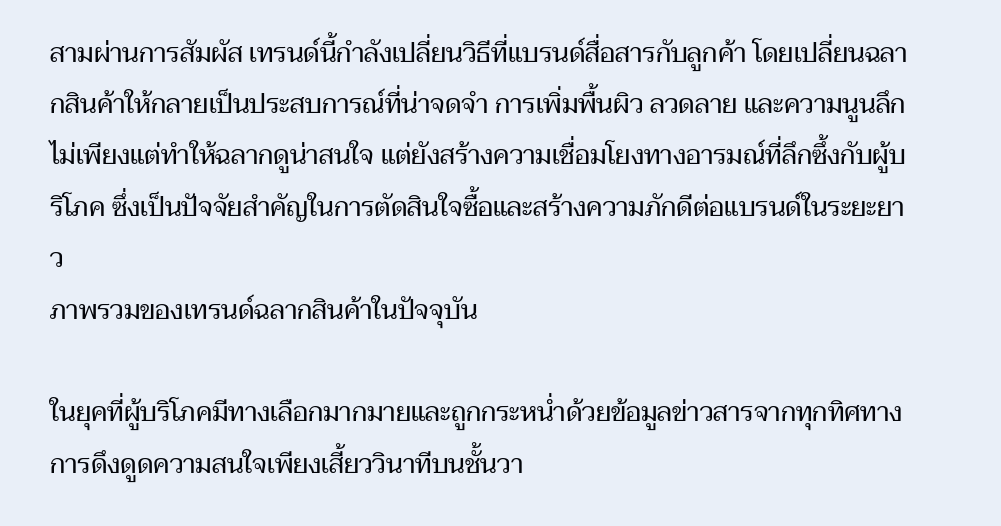สามผ่านการสัมผัส เทรนด์นี้กำลังเปลี่ยนวิธีที่แบรนด์สื่อสารกับลูกค้า โดยเปลี่ยนฉลากสินค้าให้กลายเป็นประสบการณ์ที่น่าจดจำ การเพิ่มพื้นผิว ลวดลาย และความนูนลึกไม่เพียงแต่ทำให้ฉลากดูน่าสนใจ แต่ยังสร้างความเชื่อมโยงทางอารมณ์ที่ลึกซึ้งกับผู้บริโภค ซึ่งเป็นปัจจัยสำคัญในการตัดสินใจซื้อและสร้างความภักดีต่อแบรนด์ในระยะยาว
ภาพรวมของเทรนด์ฉลากสินค้าในปัจจุบัน

ในยุคที่ผู้บริโภคมีทางเลือกมากมายและถูกกระหน่ำด้วยข้อมูลข่าวสารจากทุกทิศทาง การดึงดูดความสนใจเพียงเสี้ยววินาทีบนชั้นวา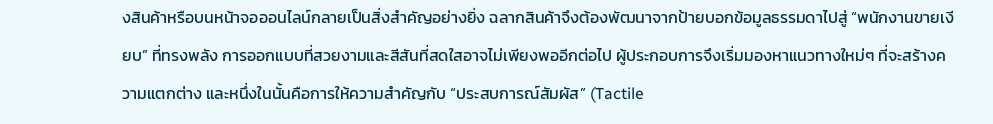งสินค้าหรือบนหน้าจอออนไลน์กลายเป็นสิ่งสำคัญอย่างยิ่ง ฉลากสินค้าจึงต้องพัฒนาจากป้ายบอกข้อมูลธรรมดาไปสู่ “พนักงานขายเงียบ” ที่ทรงพลัง การออกแบบที่สวยงามและสีสันที่สดใสอาจไม่เพียงพออีกต่อไป ผู้ประกอบการจึงเริ่มมองหาแนวทางใหม่ๆ ที่จะสร้างความแตกต่าง และหนึ่งในนั้นคือการให้ความสำคัญกับ “ประสบการณ์สัมผัส” (Tactile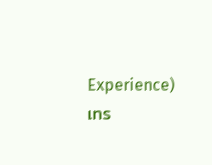Experience)
เทร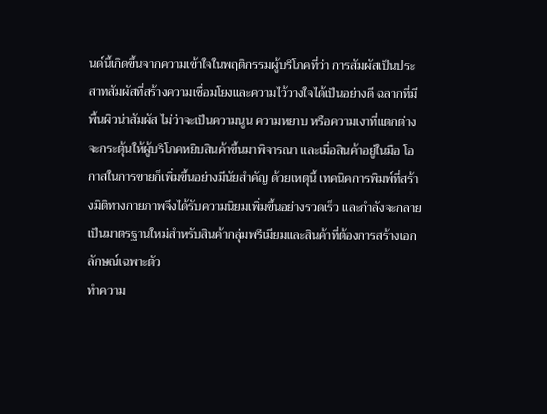นด์นี้เกิดขึ้นจากความเข้าใจในพฤติกรรมผู้บริโภคที่ว่า การสัมผัสเป็นประสาทสัมผัสที่สร้างความเชื่อมโยงและความไว้วางใจได้เป็นอย่างดี ฉลากที่มีพื้นผิวน่าสัมผัส ไม่ว่าจะเป็นความนูน ความหยาบ หรือความเงาที่แตกต่าง จะกระตุ้นให้ผู้บริโภคหยิบสินค้าขึ้นมาพิจารณา และเมื่อสินค้าอยู่ในมือ โอกาสในการขายก็เพิ่มขึ้นอย่างมีนัยสำคัญ ด้วยเหตุนี้ เทคนิคการพิมพ์ที่สร้างมิติทางกายภาพจึงได้รับความนิยมเพิ่มขึ้นอย่างรวดเร็ว และกำลังจะกลายเป็นมาตรฐานใหม่สำหรับสินค้ากลุ่มพรีเมียมและสินค้าที่ต้องการสร้างเอกลักษณ์เฉพาะตัว
ทำความ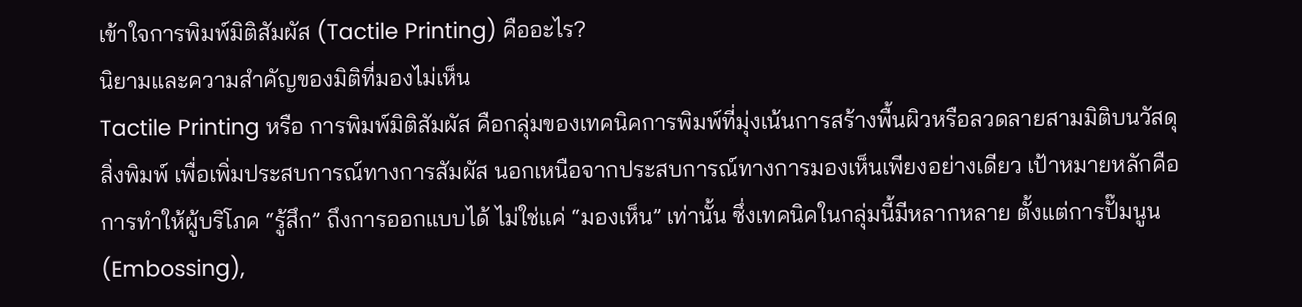เข้าใจการพิมพ์มิติสัมผัส (Tactile Printing) คืออะไร?
นิยามและความสำคัญของมิติที่มองไม่เห็น
Tactile Printing หรือ การพิมพ์มิติสัมผัส คือกลุ่มของเทคนิคการพิมพ์ที่มุ่งเน้นการสร้างพื้นผิวหรือลวดลายสามมิติบนวัสดุสิ่งพิมพ์ เพื่อเพิ่มประสบการณ์ทางการสัมผัส นอกเหนือจากประสบการณ์ทางการมองเห็นเพียงอย่างเดียว เป้าหมายหลักคือการทำให้ผู้บริโภค “รู้สึก” ถึงการออกแบบได้ ไม่ใช่แค่ “มองเห็น” เท่านั้น ซึ่งเทคนิคในกลุ่มนี้มีหลากหลาย ตั้งแต่การปั๊มนูน (Embossing),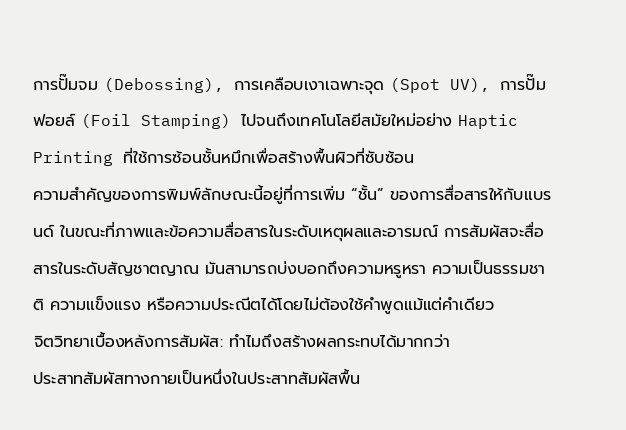การปั๊มจม (Debossing), การเคลือบเงาเฉพาะจุด (Spot UV), การปั๊มฟอยล์ (Foil Stamping) ไปจนถึงเทคโนโลยีสมัยใหม่อย่าง Haptic Printing ที่ใช้การซ้อนชั้นหมึกเพื่อสร้างพื้นผิวที่ซับซ้อน
ความสำคัญของการพิมพ์ลักษณะนี้อยู่ที่การเพิ่ม “ชั้น” ของการสื่อสารให้กับแบรนด์ ในขณะที่ภาพและข้อความสื่อสารในระดับเหตุผลและอารมณ์ การสัมผัสจะสื่อสารในระดับสัญชาตญาณ มันสามารถบ่งบอกถึงความหรูหรา ความเป็นธรรมชาติ ความแข็งแรง หรือความประณีตได้โดยไม่ต้องใช้คำพูดแม้แต่คำเดียว
จิตวิทยาเบื้องหลังการสัมผัส: ทำไมถึงสร้างผลกระทบได้มากกว่า
ประสาทสัมผัสทางกายเป็นหนึ่งในประสาทสัมผัสพื้น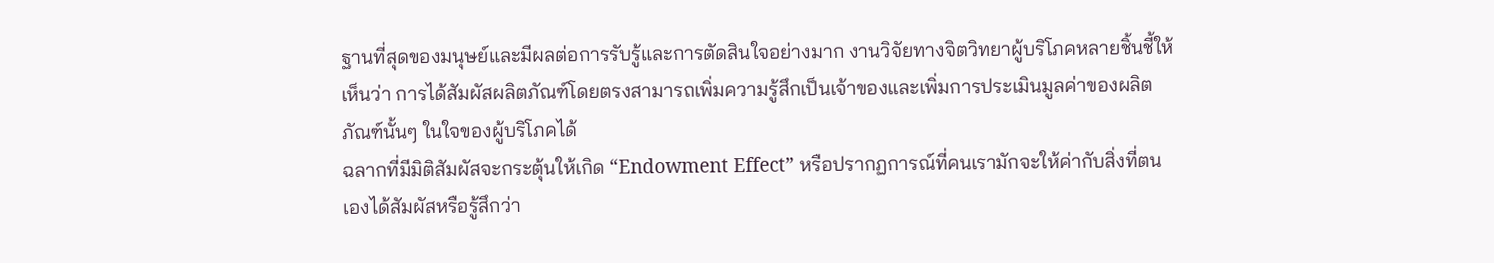ฐานที่สุดของมนุษย์และมีผลต่อการรับรู้และการตัดสินใจอย่างมาก งานวิจัยทางจิตวิทยาผู้บริโภคหลายชิ้นชี้ให้เห็นว่า การได้สัมผัสผลิตภัณฑ์โดยตรงสามารถเพิ่มความรู้สึกเป็นเจ้าของและเพิ่มการประเมินมูลค่าของผลิตภัณฑ์นั้นๆ ในใจของผู้บริโภคได้
ฉลากที่มีมิติสัมผัสจะกระตุ้นให้เกิด “Endowment Effect” หรือปรากฏการณ์ที่คนเรามักจะให้ค่ากับสิ่งที่ตนเองได้สัมผัสหรือรู้สึกว่า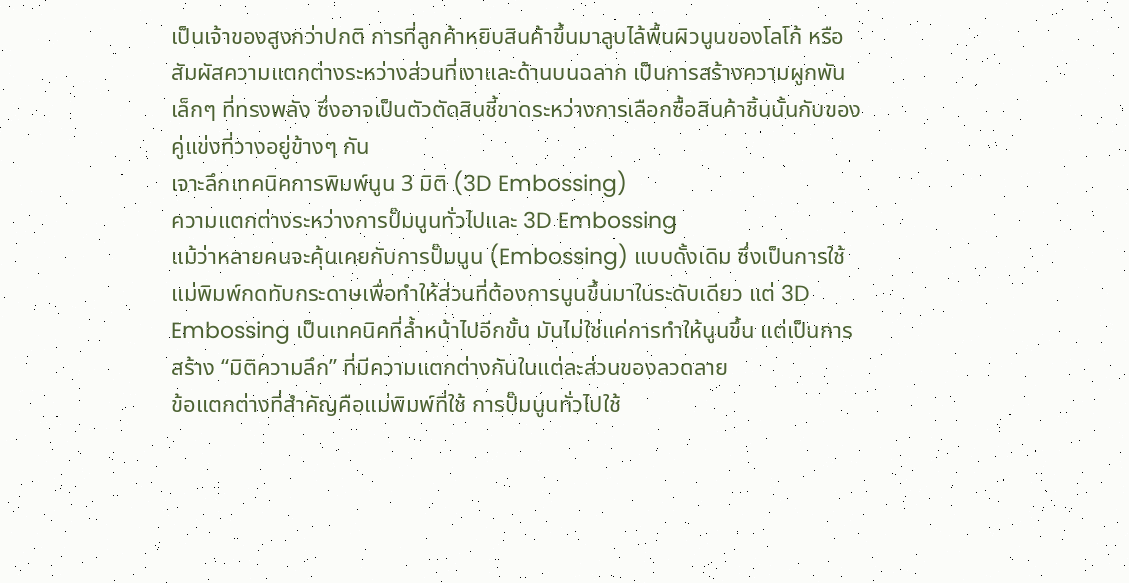เป็นเจ้าของสูงกว่าปกติ การที่ลูกค้าหยิบสินค้าขึ้นมาลูบไล้พื้นผิวนูนของโลโก้ หรือสัมผัสความแตกต่างระหว่างส่วนที่เงาและด้านบนฉลาก เป็นการสร้างความผูกพันเล็กๆ ที่ทรงพลัง ซึ่งอาจเป็นตัวตัดสินชี้ขาดระหว่างการเลือกซื้อสินค้าชิ้นนั้นกับของคู่แข่งที่วางอยู่ข้างๆ กัน
เจาะลึกเทคนิคการพิมพ์นูน 3 มิติ (3D Embossing)
ความแตกต่างระหว่างการปั๊มนูนทั่วไปและ 3D Embossing
แม้ว่าหลายคนจะคุ้นเคยกับการปั๊มนูน (Embossing) แบบดั้งเดิม ซึ่งเป็นการใช้แม่พิมพ์กดทับกระดาษเพื่อทำให้ส่วนที่ต้องการนูนขึ้นมาในระดับเดียว แต่ 3D Embossing เป็นเทคนิคที่ล้ำหน้าไปอีกขั้น มันไม่ใช่แค่การทำให้นูนขึ้น แต่เป็นการสร้าง “มิติความลึก” ที่มีความแตกต่างกันในแต่ละส่วนของลวดลาย
ข้อแตกต่างที่สำคัญคือแม่พิมพ์ที่ใช้ การปั๊มนูนทั่วไปใช้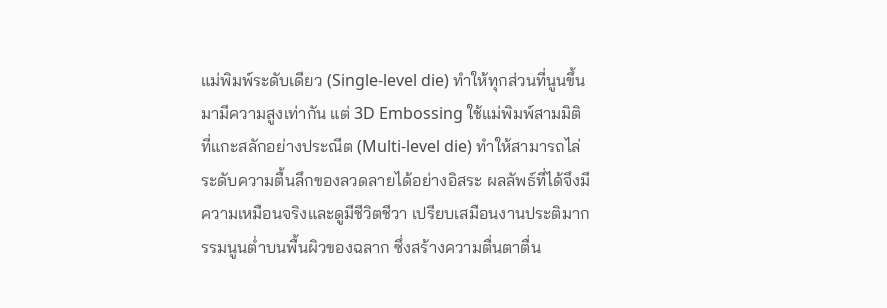แม่พิมพ์ระดับเดียว (Single-level die) ทำให้ทุกส่วนที่นูนขึ้นมามีความสูงเท่ากัน แต่ 3D Embossing ใช้แม่พิมพ์สามมิติที่แกะสลักอย่างประณีต (Multi-level die) ทำให้สามารถไล่ระดับความตื้นลึกของลวดลายได้อย่างอิสระ ผลลัพธ์ที่ได้จึงมีความเหมือนจริงและดูมีชีวิตชีวา เปรียบเสมือนงานประติมากรรมนูนต่ำบนพื้นผิวของฉลาก ซึ่งสร้างความตื่นตาตื่น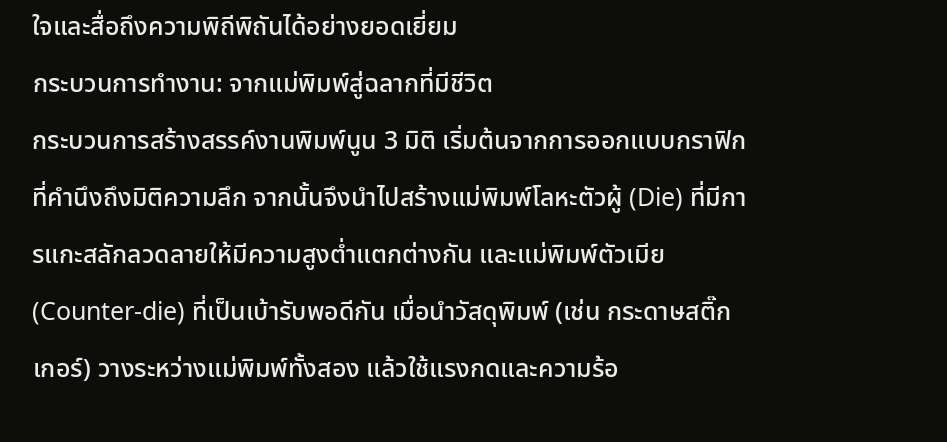ใจและสื่อถึงความพิถีพิถันได้อย่างยอดเยี่ยม
กระบวนการทำงาน: จากแม่พิมพ์สู่ฉลากที่มีชีวิต
กระบวนการสร้างสรรค์งานพิมพ์นูน 3 มิติ เริ่มต้นจากการออกแบบกราฟิกที่คำนึงถึงมิติความลึก จากนั้นจึงนำไปสร้างแม่พิมพ์โลหะตัวผู้ (Die) ที่มีการแกะสลักลวดลายให้มีความสูงต่ำแตกต่างกัน และแม่พิมพ์ตัวเมีย (Counter-die) ที่เป็นเบ้ารับพอดีกัน เมื่อนำวัสดุพิมพ์ (เช่น กระดาษสติ๊กเกอร์) วางระหว่างแม่พิมพ์ทั้งสอง แล้วใช้แรงกดและความร้อ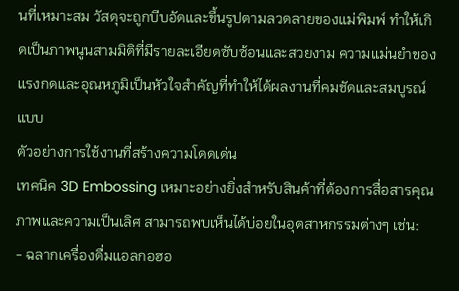นที่เหมาะสม วัสดุจะถูกบีบอัดและขึ้นรูปตามลวดลายของแม่พิมพ์ ทำให้เกิดเป็นภาพนูนสามมิติที่มีรายละเอียดซับซ้อนและสวยงาม ความแม่นยำของแรงกดและอุณหภูมิเป็นหัวใจสำคัญที่ทำให้ได้ผลงานที่คมชัดและสมบูรณ์แบบ
ตัวอย่างการใช้งานที่สร้างความโดดเด่น
เทคนิค 3D Embossing เหมาะอย่างยิ่งสำหรับสินค้าที่ต้องการสื่อสารคุณภาพและความเป็นเลิศ สามารถพบเห็นได้บ่อยในอุตสาหกรรมต่างๆ เช่น:
- ฉลากเครื่องดื่มแอลกอฮอ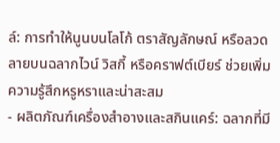ล์: การทำให้นูนบนโลโก้ ตราสัญลักษณ์ หรือลวดลายบนฉลากไวน์ วิสกี้ หรือคราฟต์เบียร์ ช่วยเพิ่มความรู้สึกหรูหราและน่าสะสม
- ผลิตภัณฑ์เครื่องสำอางและสกินแคร์: ฉลากที่มี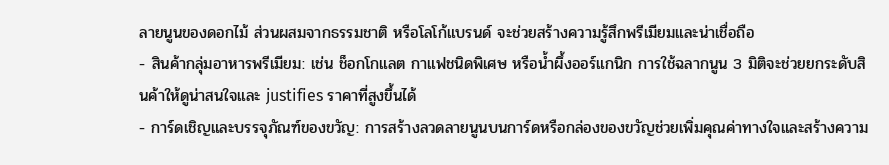ลายนูนของดอกไม้ ส่วนผสมจากธรรมชาติ หรือโลโก้แบรนด์ จะช่วยสร้างความรู้สึกพรีเมียมและน่าเชื่อถือ
- สินค้ากลุ่มอาหารพรีเมียม: เช่น ช็อกโกแลต กาแฟชนิดพิเศษ หรือน้ำผึ้งออร์แกนิก การใช้ฉลากนูน 3 มิติจะช่วยยกระดับสินค้าให้ดูน่าสนใจและ justifies ราคาที่สูงขึ้นได้
- การ์ดเชิญและบรรจุภัณฑ์ของขวัญ: การสร้างลวดลายนูนบนการ์ดหรือกล่องของขวัญช่วยเพิ่มคุณค่าทางใจและสร้างความ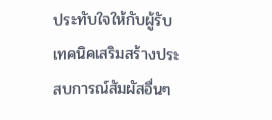ประทับใจให้กับผู้รับ
เทคนิคเสริมสร้างประสบการณ์สัมผัสอื่นๆ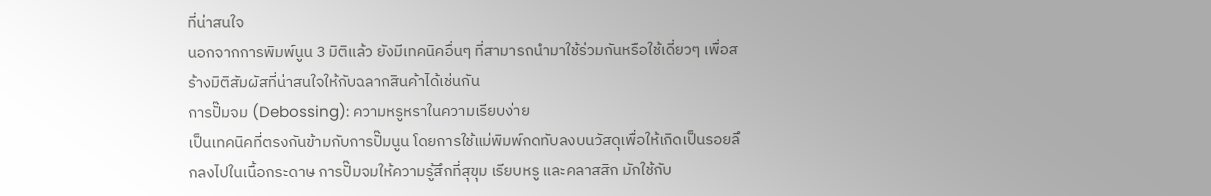ที่น่าสนใจ
นอกจากการพิมพ์นูน 3 มิติแล้ว ยังมีเทคนิคอื่นๆ ที่สามารถนำมาใช้ร่วมกันหรือใช้เดี่ยวๆ เพื่อสร้างมิติสัมผัสที่น่าสนใจให้กับฉลากสินค้าได้เช่นกัน
การปั๊มจม (Debossing): ความหรูหราในความเรียบง่าย
เป็นเทคนิคที่ตรงกันข้ามกับการปั๊มนูน โดยการใช้แม่พิมพ์กดทับลงบนวัสดุเพื่อให้เกิดเป็นรอยลึกลงไปในเนื้อกระดาษ การปั๊มจมให้ความรู้สึกที่สุขุม เรียบหรู และคลาสสิก มักใช้กับ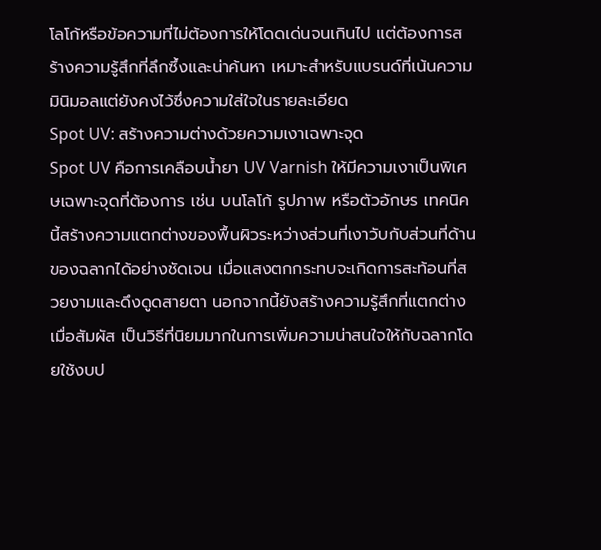โลโก้หรือข้อความที่ไม่ต้องการให้โดดเด่นจนเกินไป แต่ต้องการสร้างความรู้สึกที่ลึกซึ้งและน่าค้นหา เหมาะสำหรับแบรนด์ที่เน้นความมินิมอลแต่ยังคงไว้ซึ่งความใส่ใจในรายละเอียด
Spot UV: สร้างความต่างด้วยความเงาเฉพาะจุด
Spot UV คือการเคลือบน้ำยา UV Varnish ให้มีความเงาเป็นพิเศษเฉพาะจุดที่ต้องการ เช่น บนโลโก้ รูปภาพ หรือตัวอักษร เทคนิคนี้สร้างความแตกต่างของพื้นผิวระหว่างส่วนที่เงาวับกับส่วนที่ด้านของฉลากได้อย่างชัดเจน เมื่อแสงตกกระทบจะเกิดการสะท้อนที่สวยงามและดึงดูดสายตา นอกจากนี้ยังสร้างความรู้สึกที่แตกต่างเมื่อสัมผัส เป็นวิธีที่นิยมมากในการเพิ่มความน่าสนใจให้กับฉลากโดยใช้งบป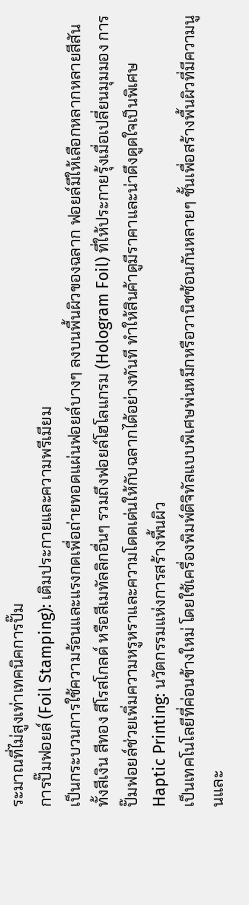ระมาณที่ไม่สูงเท่าเทคนิคการปั๊ม
การปั๊มฟอยล์ (Foil Stamping): เติมประกายและความพรีเมียม
เป็นกระบวนการใช้ความร้อนและแรงกดเพื่อถ่ายทอดแผ่นฟอยล์บางๆ ลงบนพื้นผิวของฉลาก ฟอยล์มีให้เลือกหลากหลายสีสัน ทั้งสีเงิน สีทอง สีโรสโกลด์ หรือสีเมทัลลิกอื่นๆ รวมถึงฟอยล์โฮโลแกรม (Hologram Foil) ที่ให้ประกายรุ้งเมื่อเปลี่ยนมุมมอง การปั๊มฟอยล์ช่วยเพิ่มความหรูหราและความโดดเด่นให้กับฉลากได้อย่างทันที ทำให้สินค้าดูมีราคาและน่าดึงดูดใจเป็นพิเศษ
Haptic Printing: นวัตกรรมแห่งการสร้างพื้นผิว
เป็นเทคโนโลยีที่ค่อนข้างใหม่ โดยใช้เครื่องพิมพ์ดิจิทัลแบบพิเศษพ่นหมึกหรือวานิชซ้อนกันหลายๆ ชั้นเพื่อสร้างพื้นผิวที่มีความนูนและ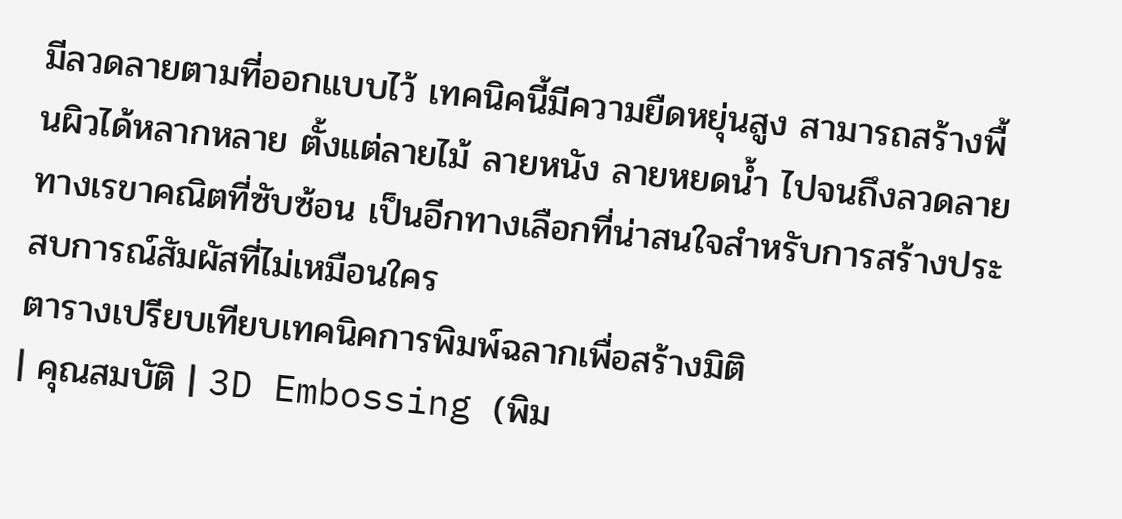มีลวดลายตามที่ออกแบบไว้ เทคนิคนี้มีความยืดหยุ่นสูง สามารถสร้างพื้นผิวได้หลากหลาย ตั้งแต่ลายไม้ ลายหนัง ลายหยดน้ำ ไปจนถึงลวดลายทางเรขาคณิตที่ซับซ้อน เป็นอีกทางเลือกที่น่าสนใจสำหรับการสร้างประสบการณ์สัมผัสที่ไม่เหมือนใคร
ตารางเปรียบเทียบเทคนิคการพิมพ์ฉลากเพื่อสร้างมิติ
| คุณสมบัติ | 3D Embossing (พิม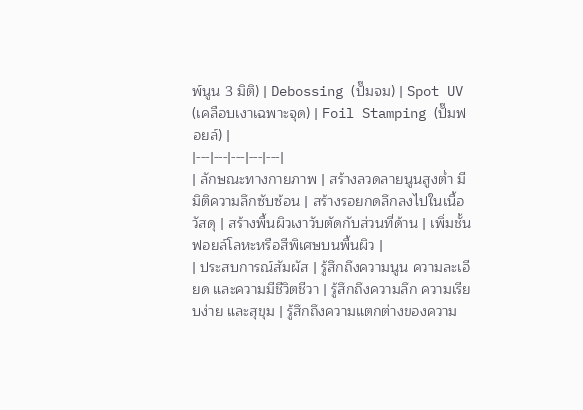พ์นูน 3 มิติ) | Debossing (ปั๊มจม) | Spot UV (เคลือบเงาเฉพาะจุด) | Foil Stamping (ปั๊มฟอยล์) |
|---|---|---|---|---|
| ลักษณะทางกายภาพ | สร้างลวดลายนูนสูงต่ำ มีมิติความลึกซับซ้อน | สร้างรอยกดลึกลงไปในเนื้อวัสดุ | สร้างพื้นผิวเงาวับตัดกับส่วนที่ด้าน | เพิ่มชั้นฟอยล์โลหะหรือสีพิเศษบนพื้นผิว |
| ประสบการณ์สัมผัส | รู้สึกถึงความนูน ความละเอียด และความมีชีวิตชีวา | รู้สึกถึงความลึก ความเรียบง่าย และสุขุม | รู้สึกถึงความแตกต่างของความ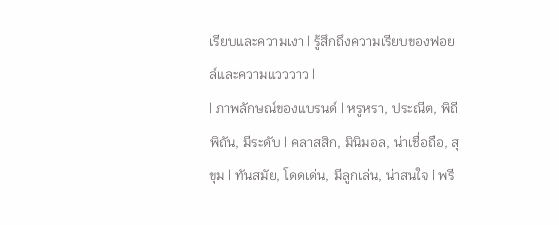เรียบและความเงา | รู้สึกถึงความเรียบของฟอยล์และความแวววาว |
| ภาพลักษณ์ของแบรนด์ | หรูหรา, ประณีต, พิถีพิถัน, มีระดับ | คลาสสิก, มินิมอล, น่าเชื่อถือ, สุขุม | ทันสมัย, โดดเด่น, มีลูกเล่น, น่าสนใจ | พรี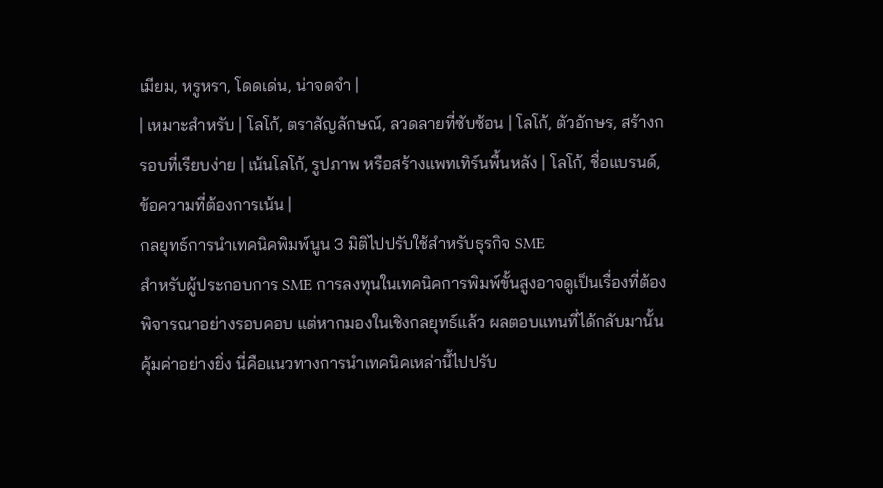เมียม, หรูหรา, โดดเด่น, น่าจดจำ |
| เหมาะสำหรับ | โลโก้, ตราสัญลักษณ์, ลวดลายที่ซับซ้อน | โลโก้, ตัวอักษร, สร้างกรอบที่เรียบง่าย | เน้นโลโก้, รูปภาพ หรือสร้างแพทเทิร์นพื้นหลัง | โลโก้, ชื่อแบรนด์, ข้อความที่ต้องการเน้น |
กลยุทธ์การนำเทคนิคพิมพ์นูน 3 มิติไปปรับใช้สำหรับธุรกิจ SME
สำหรับผู้ประกอบการ SME การลงทุนในเทคนิคการพิมพ์ขั้นสูงอาจดูเป็นเรื่องที่ต้องพิจารณาอย่างรอบคอบ แต่หากมองในเชิงกลยุทธ์แล้ว ผลตอบแทนที่ได้กลับมานั้นคุ้มค่าอย่างยิ่ง นี่คือแนวทางการนำเทคนิคเหล่านี้ไปปรับ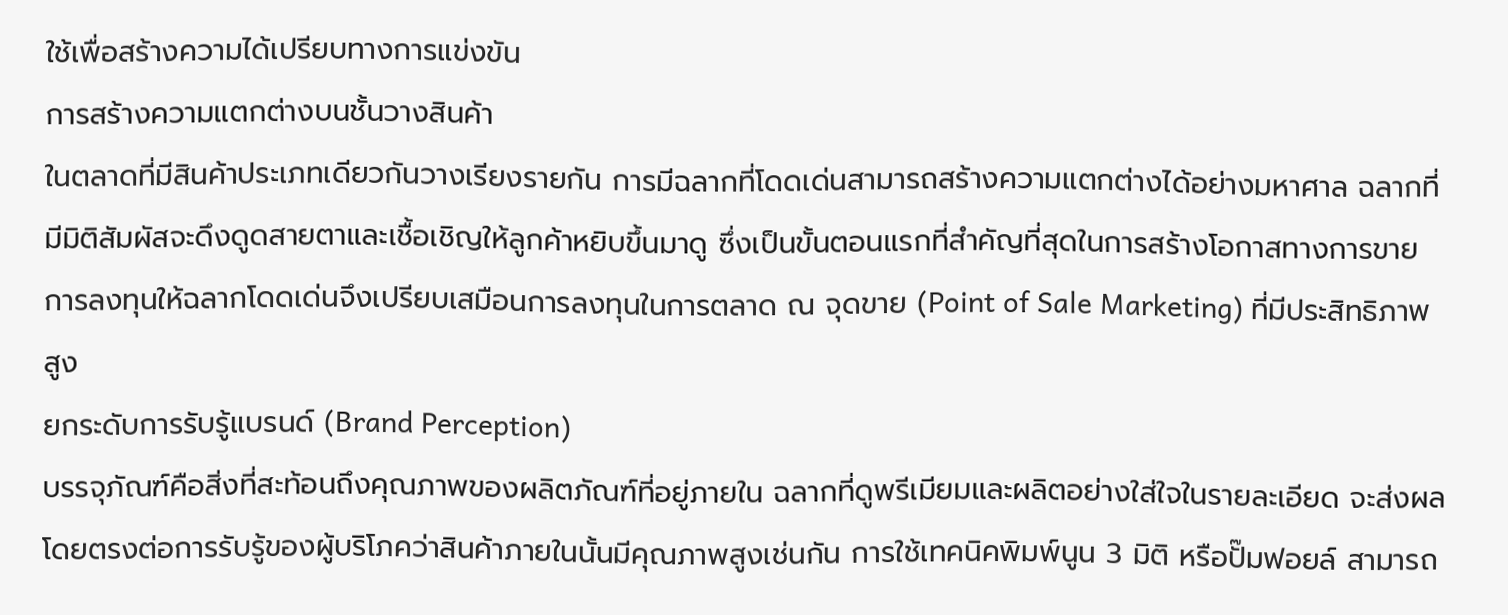ใช้เพื่อสร้างความได้เปรียบทางการแข่งขัน
การสร้างความแตกต่างบนชั้นวางสินค้า
ในตลาดที่มีสินค้าประเภทเดียวกันวางเรียงรายกัน การมีฉลากที่โดดเด่นสามารถสร้างความแตกต่างได้อย่างมหาศาล ฉลากที่มีมิติสัมผัสจะดึงดูดสายตาและเชื้อเชิญให้ลูกค้าหยิบขึ้นมาดู ซึ่งเป็นขั้นตอนแรกที่สำคัญที่สุดในการสร้างโอกาสทางการขาย การลงทุนให้ฉลากโดดเด่นจึงเปรียบเสมือนการลงทุนในการตลาด ณ จุดขาย (Point of Sale Marketing) ที่มีประสิทธิภาพสูง
ยกระดับการรับรู้แบรนด์ (Brand Perception)
บรรจุภัณฑ์คือสิ่งที่สะท้อนถึงคุณภาพของผลิตภัณฑ์ที่อยู่ภายใน ฉลากที่ดูพรีเมียมและผลิตอย่างใส่ใจในรายละเอียด จะส่งผลโดยตรงต่อการรับรู้ของผู้บริโภคว่าสินค้าภายในนั้นมีคุณภาพสูงเช่นกัน การใช้เทคนิคพิมพ์นูน 3 มิติ หรือปั๊มฟอยล์ สามารถ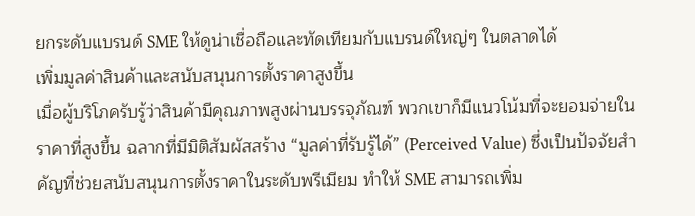ยกระดับแบรนด์ SME ให้ดูน่าเชื่อถือและทัดเทียมกับแบรนด์ใหญ่ๆ ในตลาดได้
เพิ่มมูลค่าสินค้าและสนับสนุนการตั้งราคาสูงขึ้น
เมื่อผู้บริโภครับรู้ว่าสินค้ามีคุณภาพสูงผ่านบรรจุภัณฑ์ พวกเขาก็มีแนวโน้มที่จะยอมจ่ายในราคาที่สูงขึ้น ฉลากที่มีมิติสัมผัสสร้าง “มูลค่าที่รับรู้ได้” (Perceived Value) ซึ่งเป็นปัจจัยสำคัญที่ช่วยสนับสนุนการตั้งราคาในระดับพรีเมียม ทำให้ SME สามารถเพิ่ม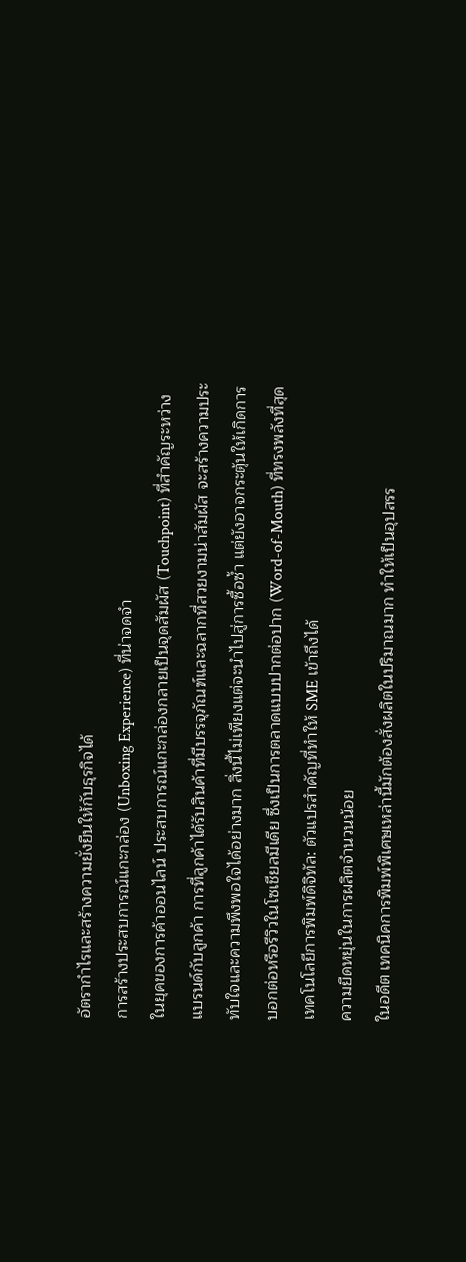อัตรากำไรและสร้างความยั่งยืนให้กับธุรกิจได้
การสร้างประสบการณ์แกะกล่อง (Unboxing Experience) ที่น่าจดจำ
ในยุคของการค้าออนไลน์ ประสบการณ์แกะกล่องกลายเป็นจุดสัมผัส (Touchpoint) ที่สำคัญระหว่างแบรนด์กับลูกค้า การที่ลูกค้าได้รับสินค้าที่มีบรรจุภัณฑ์และฉลากที่สวยงามน่าสัมผัส จะสร้างความประทับใจและความพึงพอใจได้อย่างมาก สิ่งนี้ไม่เพียงแต่จะนำไปสู่การซื้อซ้ำ แต่ยังอาจกระตุ้นให้เกิดการบอกต่อหรือรีวิวในโซเชียลมีเดีย ซึ่งเป็นการตลาดแบบปากต่อปาก (Word-of-Mouth) ที่ทรงพลังที่สุด
เทคโนโลยีการพิมพ์ดิจิทัล: ตัวแปรสำคัญที่ทำให้ SME เข้าถึงได้
ความยืดหยุ่นในการผลิตจำนวนน้อย
ในอดีต เทคนิคการพิมพ์พิเศษเหล่านี้มักต้องสั่งผลิตในปริมาณมาก ทำให้เป็นอุปสรร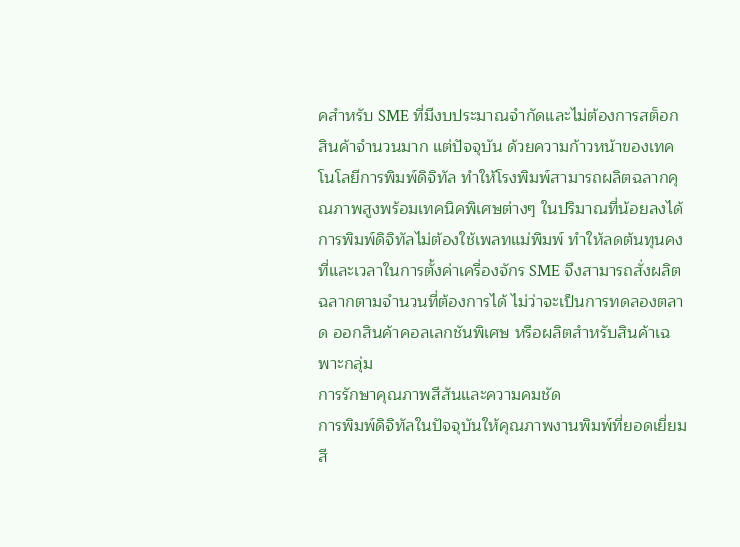คสำหรับ SME ที่มีงบประมาณจำกัดและไม่ต้องการสต็อกสินค้าจำนวนมาก แต่ปัจจุบัน ด้วยความก้าวหน้าของเทคโนโลยีการพิมพ์ดิจิทัล ทำให้โรงพิมพ์สามารถผลิตฉลากคุณภาพสูงพร้อมเทคนิคพิเศษต่างๆ ในปริมาณที่น้อยลงได้ การพิมพ์ดิจิทัลไม่ต้องใช้เพลทแม่พิมพ์ ทำให้ลดต้นทุนคงที่และเวลาในการตั้งค่าเครื่องจักร SME จึงสามารถสั่งผลิตฉลากตามจำนวนที่ต้องการได้ ไม่ว่าจะเป็นการทดลองตลาด ออกสินค้าคอลเลกชันพิเศษ หรือผลิตสำหรับสินค้าเฉพาะกลุ่ม
การรักษาคุณภาพสีสันและความคมชัด
การพิมพ์ดิจิทัลในปัจจุบันให้คุณภาพงานพิมพ์ที่ยอดเยี่ยม สี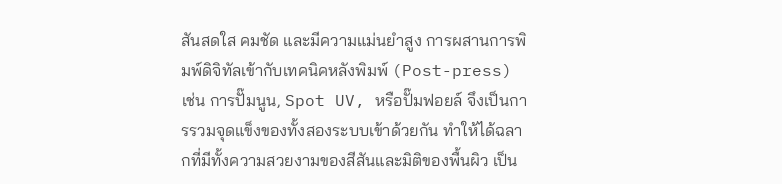สันสดใส คมชัด และมีความแม่นยำสูง การผสานการพิมพ์ดิจิทัลเข้ากับเทคนิคหลังพิมพ์ (Post-press) เช่น การปั๊มนูน, Spot UV, หรือปั๊มฟอยล์ จึงเป็นการรวมจุดแข็งของทั้งสองระบบเข้าด้วยกัน ทำให้ได้ฉลากที่มีทั้งความสวยงามของสีสันและมิติของพื้นผิว เป็น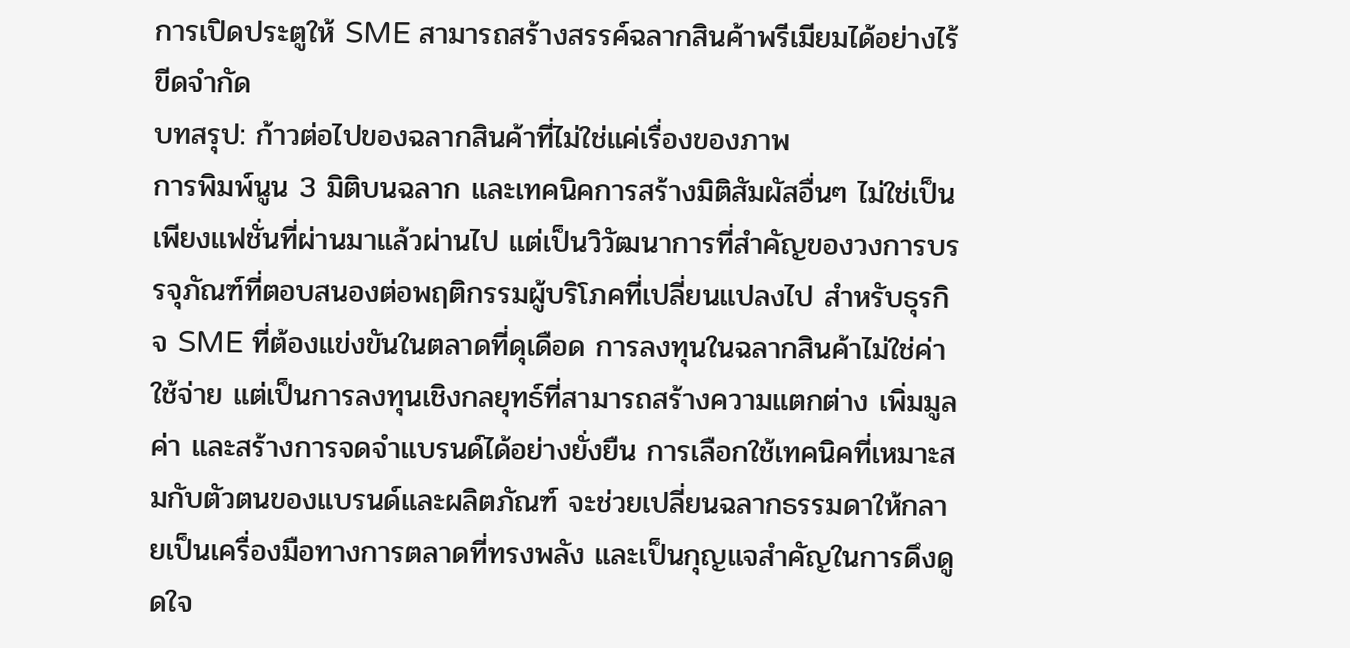การเปิดประตูให้ SME สามารถสร้างสรรค์ฉลากสินค้าพรีเมียมได้อย่างไร้ขีดจำกัด
บทสรุป: ก้าวต่อไปของฉลากสินค้าที่ไม่ใช่แค่เรื่องของภาพ
การพิมพ์นูน 3 มิติบนฉลาก และเทคนิคการสร้างมิติสัมผัสอื่นๆ ไม่ใช่เป็นเพียงแฟชั่นที่ผ่านมาแล้วผ่านไป แต่เป็นวิวัฒนาการที่สำคัญของวงการบรรจุภัณฑ์ที่ตอบสนองต่อพฤติกรรมผู้บริโภคที่เปลี่ยนแปลงไป สำหรับธุรกิจ SME ที่ต้องแข่งขันในตลาดที่ดุเดือด การลงทุนในฉลากสินค้าไม่ใช่ค่าใช้จ่าย แต่เป็นการลงทุนเชิงกลยุทธ์ที่สามารถสร้างความแตกต่าง เพิ่มมูลค่า และสร้างการจดจำแบรนด์ได้อย่างยั่งยืน การเลือกใช้เทคนิคที่เหมาะสมกับตัวตนของแบรนด์และผลิตภัณฑ์ จะช่วยเปลี่ยนฉลากธรรมดาให้กลายเป็นเครื่องมือทางการตลาดที่ทรงพลัง และเป็นกุญแจสำคัญในการดึงดูดใจ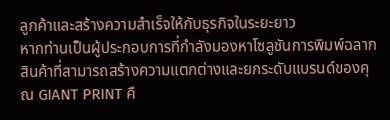ลูกค้าและสร้างความสำเร็จให้กับธุรกิจในระยะยาว
หากท่านเป็นผู้ประกอบการที่กำลังมองหาโซลูชันการพิมพ์ฉลากสินค้าที่สามารถสร้างความแตกต่างและยกระดับแบรนด์ของคุณ GIANT PRINT คื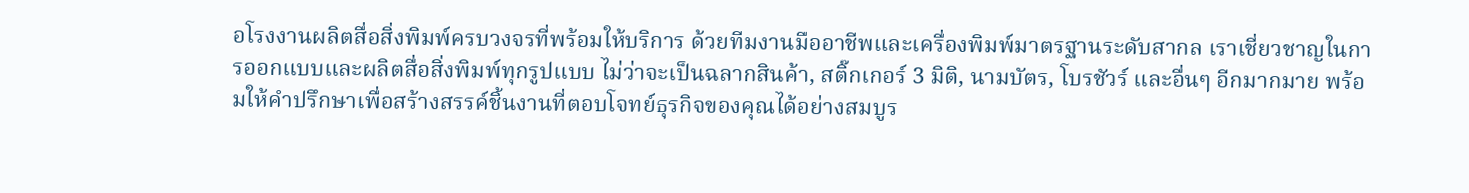อโรงงานผลิตสื่อสิ่งพิมพ์ครบวงจรที่พร้อมให้บริการ ด้วยทีมงานมืออาชีพและเครื่องพิมพ์มาตรฐานระดับสากล เราเชี่ยวชาญในการออกแบบและผลิตสื่อสิ่งพิมพ์ทุกรูปแบบ ไม่ว่าจะเป็นฉลากสินค้า, สติ๊กเกอร์ 3 มิติ, นามบัตร, โบรชัวร์ และอื่นๆ อีกมากมาย พร้อมให้คำปรึกษาเพื่อสร้างสรรค์ชิ้นงานที่ตอบโจทย์ธุรกิจของคุณได้อย่างสมบูร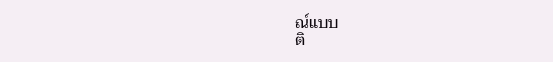ณ์แบบ
ติ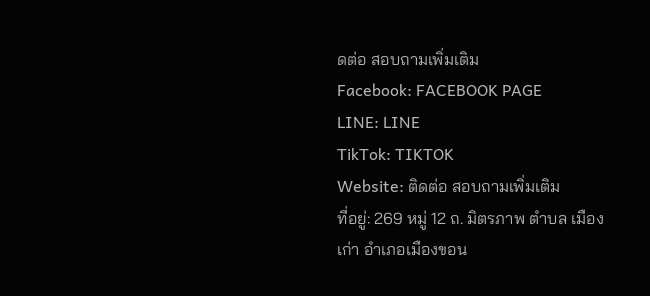ดต่อ สอบถามเพิ่มเติม
Facebook: FACEBOOK PAGE
LINE: LINE
TikTok: TIKTOK
Website: ติดต่อ สอบถามเพิ่มเติม
ที่อยู่: 269 หมู่ 12 ถ. มิตรภาพ ตำบล เมืองเก่า อำเภอเมืองขอน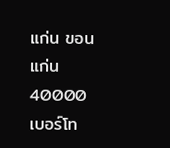แก่น ขอนแก่น 40000
เบอร์โท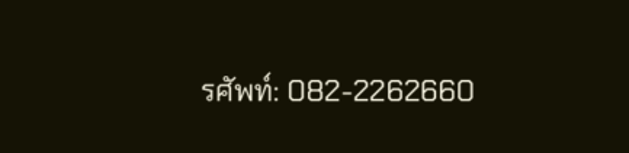รศัพท์: 082-2262660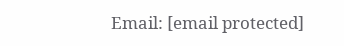Email: [email protected]